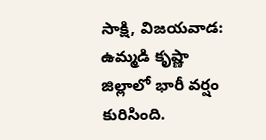సాక్షి, విజయవాడ: ఉమ్మడి కృష్ణా జిల్లాలో భారీ వర్షం కురిసింది.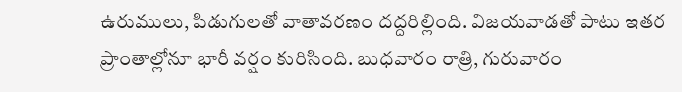ఉరుములు, పిడుగులతో వాతావరణం దద్దరిల్లింది. విజయవాడతో పాటు ఇతర ప్రాంతాల్లోనూ భారీ వర్షం కురిసింది. బుధవారం రాత్రి, గురువారం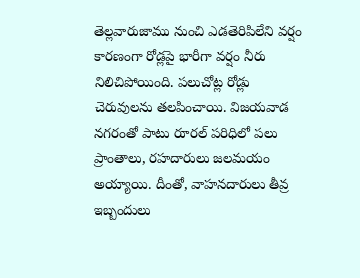తెల్లవారుజాము నుంచి ఎడతెరిపిలేని వర్షం కారణంగా రోడ్లపై భారీగా వర్షం నీరు నిలిచిపోయింది. పలుచోట్ల రోడ్లు చెరువులను తలపించాయి. విజయవాడ నగరంతో పాటు రూరల్ పరిధిలో పలు ప్రాంతాలు, రహదారులు జలమయం అయ్యాయి. దీంతో, వాహనదారులు తీవ్ర ఇబ్బందులు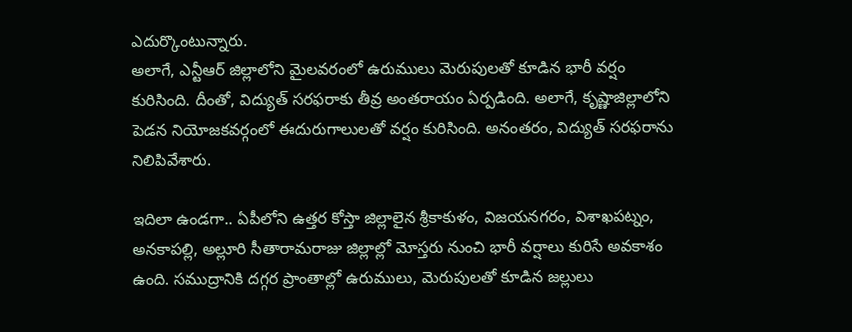ఎదుర్కొంటున్నారు.
అలాగే, ఎన్టీఆర్ జిల్లాలోని మైలవరంలో ఉరుములు మెరుపులతో కూడిన భారీ వర్షం కురిసింది. దీంతో, విద్యుత్ సరఫరాకు తీవ్ర అంతరాయం ఏర్పడింది. అలాగే, కృష్ణాజిల్లాలోని పెడన నియోజకవర్గంలో ఈదురుగాలులతో వర్షం కురిసింది. అనంతరం, విద్యుత్ సరఫరాను నిలిపివేశారు.

ఇదిలా ఉండగా.. ఏపీలోని ఉత్తర కోస్తా జిల్లాలైన శ్రీకాకుళం, విజయనగరం, విశాఖపట్నం, అనకాపల్లి, అల్లూరి సీతారామరాజు జిల్లాల్లో మోస్తరు నుంచి భారీ వర్షాలు కురిసే అవకాశం ఉంది. సముద్రానికి దగ్గర ప్రాంతాల్లో ఉరుములు, మెరుపులతో కూడిన జల్లులు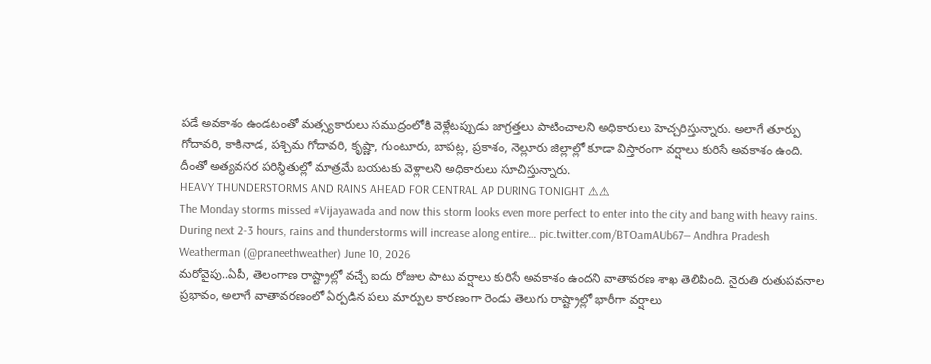పడే అవకాశం ఉండటంతో మత్స్యకారులు సముద్రంలోకి వెళ్లేటప్పుడు జాగ్రత్తలు పాటించాలని అధికారులు హెచ్చరిస్తున్నారు. అలాగే తూర్పు గోదావరి, కాకినాడ, పశ్చిమ గోదావరి, కృష్ణా, గుంటూరు, బాపట్ల, ప్రకాశం, నెల్లూరు జిల్లాల్లో కూడా విస్తారంగా వర్షాలు కురిసే అవకాశం ఉంది. దీంతో అత్యవసర పరిస్థితుల్లో మాత్రమే బయటకు వెళ్లాలని అధికారులు సూచిస్తున్నారు.
HEAVY THUNDERSTORMS AND RAINS AHEAD FOR CENTRAL AP DURING TONIGHT ⚠⚠
The Monday storms missed #Vijayawada and now this storm looks even more perfect to enter into the city and bang with heavy rains. During next 2-3 hours, rains and thunderstorms will increase along entire… pic.twitter.com/BTOamAUb67— Andhra Pradesh Weatherman (@praneethweather) June 10, 2026
మరోవైపు..ఏపీ, తెలంగాణ రాష్ట్రాల్లో వచ్చే ఐదు రోజుల పాటు వర్షాలు కురిసే అవకాశం ఉందని వాతావరణ శాఖ తెలిపింది. నైరుతి రుతుపవనాల ప్రభావం, అలాగే వాతావరణంలో ఏర్పడిన పలు మార్పుల కారణంగా రెండు తెలుగు రాష్ట్రాల్లో భారీగా వర్షాలు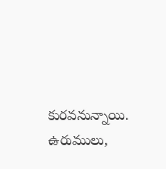కురవనున్నాయి. ఉరుములు,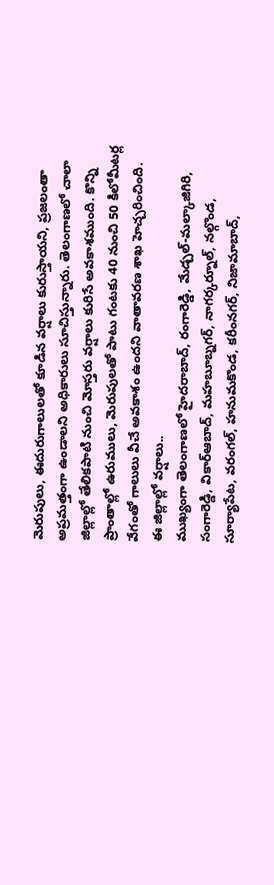మెరుపులు, ఈదురుగాలులతో కూడిన వర్షాలు కురుస్తాయని, ప్రజలంతా అప్రమత్తంగా ఉండాలని అధికారులు సూచిస్తున్నారు. తెలంగాణలో చాలా జిల్లాల్లో తేలికపాటి నుంచి మోస్తరు వర్షాలు కురిసే అవకాశముంది. కొన్ని ప్రాంతాల్లో ఉరుములు, మెరుపులతో పాటు గంటకు 40 నుంచి 50 కిలోమీటర్ల వేగంతో గాలులు వీచే అవకాశం ఉందని వాతావరణ శాఖ హెచ్చరించింది.
ఈ జిల్లాల్లో వర్షాలు..
ముఖ్యంగా తెలంగాణలో హైదరాబాద్, రంగారెడ్డి, మేడ్చల్-మల్కాజిగిరి, సంగారెడ్డి, వికార్ఆబాద్, మహబూబ్నగర్, నాగర్కర్నూల్, నల్గొండ, సూర్యాపేట, వరంగల్, హనుమకొండ, కరీంనగర్, నిజామాబాద్,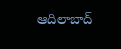ఆదిలాబాద్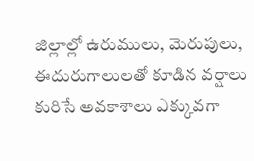జిల్లాల్లో ఉరుములు, మెరుపులు, ఈదురుగాలులతో కూడిన వర్షాలు కురిసే అవకాశాలు ఎక్కువగా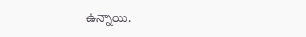ఉన్నాయి.